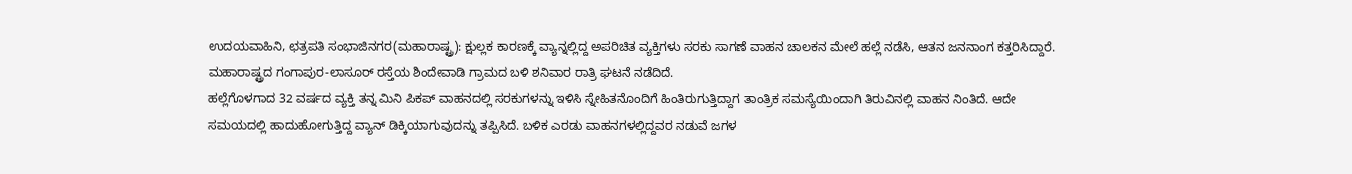ಉದಯವಾಹಿನಿ, ಛತ್ರಪತಿ ಸಂಭಾಜಿನಗರ(ಮಹಾರಾಷ್ಟ್ರ): ಕ್ಷುಲ್ಲಕ ಕಾರಣಕ್ಕೆ ವ್ಯಾನ್ನಲ್ಲಿದ್ದ ಅಪರಿಚಿತ ವ್ಯಕ್ತಿಗಳು ಸರಕು ಸಾಗಣೆ ವಾಹನ ಚಾಲಕನ ಮೇಲೆ ಹಲ್ಲೆ ನಡೆಸಿ, ಆತನ ಜನನಾಂಗ ಕತ್ತರಿಸಿದ್ದಾರೆ. ಮಹಾರಾಷ್ಟ್ರದ ಗಂಗಾಪುರ-ಲಾಸೂರ್ ರಸ್ತೆಯ ಶಿಂದೇವಾಡಿ ಗ್ರಾಮದ ಬಳಿ ಶನಿವಾರ ರಾತ್ರಿ ಘಟನೆ ನಡೆದಿದೆ.
ಹಲ್ಲೆಗೊಳಗಾದ 32 ವರ್ಷದ ವ್ಯಕ್ತಿ ತನ್ನ ಮಿನಿ ಪಿಕಪ್ ವಾಹನದಲ್ಲಿ ಸರಕುಗಳನ್ನು ಇಳಿಸಿ ಸ್ನೇಹಿತನೊಂದಿಗೆ ಹಿಂತಿರುಗುತ್ತಿದ್ದಾಗ ತಾಂತ್ರಿಕ ಸಮಸ್ಯೆಯಿಂದಾಗಿ ತಿರುವಿನಲ್ಲಿ ವಾಹನ ನಿಂತಿದೆ. ಆದೇ ಸಮಯದಲ್ಲಿ ಹಾದುಹೋಗುತ್ತಿದ್ದ ವ್ಯಾನ್ ಡಿಕ್ಕಿಯಾಗುವುದನ್ನು ತಪ್ಪಿಸಿದೆ. ಬಳಿಕ ಎರಡು ವಾಹನಗಳಲ್ಲಿದ್ದವರ ನಡುವೆ ಜಗಳ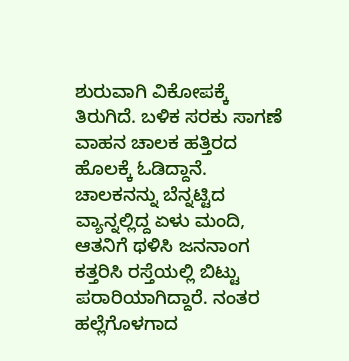ಶುರುವಾಗಿ ವಿಕೋಪಕ್ಕೆ ತಿರುಗಿದೆ. ಬಳಿಕ ಸರಕು ಸಾಗಣೆ ವಾಹನ ಚಾಲಕ ಹತ್ತಿರದ ಹೊಲಕ್ಕೆ ಓಡಿದ್ದಾನೆ.
ಚಾಲಕನನ್ನು ಬೆನ್ನಟ್ಟಿದ ವ್ಯಾನ್ನಲ್ಲಿದ್ದ ಏಳು ಮಂದಿ, ಆತನಿಗೆ ಥಳಿಸಿ ಜನನಾಂಗ ಕತ್ತರಿಸಿ ರಸ್ತೆಯಲ್ಲಿ ಬಿಟ್ಟು ಪರಾರಿಯಾಗಿದ್ದಾರೆ. ನಂತರ ಹಲ್ಲೆಗೊಳಗಾದ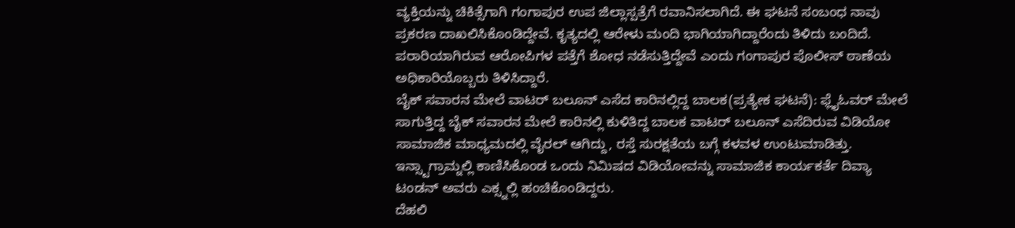ವ್ಯಕ್ತಿಯನ್ನು ಚಿಕಿತ್ಸೆಗಾಗಿ ಗಂಗಾಪುರ ಉಪ ಜಿಲ್ಲಾಸ್ಪತ್ರೆಗೆ ರವಾನಿಸಲಾಗಿದೆ. ಈ ಘಟನೆ ಸಂಬಂಧ ನಾವು ಪ್ರಕರಣ ದಾಖಲಿಸಿಕೊಂಡಿದ್ದೇವೆ. ಕೃತ್ಯದಲ್ಲಿ ಆರೇಳು ಮಂದಿ ಭಾಗಿಯಾಗಿದ್ದಾರೆಂದು ತಿಳಿದು ಬಂದಿದೆ. ಪರಾರಿಯಾಗಿರುವ ಆರೋಪಿಗಳ ಪತ್ತೆಗೆ ಶೋಧ ನಡೆಸುತ್ತಿದ್ದೇವೆ ಎಂದು ಗಂಗಾಪುರ ಪೊಲೀಸ್ ಠಾಣೆಯ ಅಧಿಕಾರಿಯೊಬ್ಬರು ತಿಳಿಸಿದ್ದಾರೆ.
ಬೈಕ್ ಸವಾರನ ಮೇಲೆ ವಾಟರ್ ಬಲೂನ್ ಎಸೆದ ಕಾರಿನಲ್ಲಿದ್ದ ಬಾಲಕ(ಪ್ರತ್ಯೇಕ ಘಟನೆ): ಫ್ಲೈಓವರ್ ಮೇಲೆ ಸಾಗುತ್ತಿದ್ದ ಬೈಕ್ ಸವಾರನ ಮೇಲೆ ಕಾರಿನಲ್ಲಿ ಕುಳಿತಿದ್ದ ಬಾಲಕ ವಾಟರ್ ಬಲೂನ್ ಎಸೆದಿರುವ ವಿಡಿಯೋ ಸಾಮಾಜಿಕ ಮಾಧ್ಯಮದಲ್ಲಿ ವೈರಲ್ ಆಗಿದ್ದು, ರಸ್ತೆ ಸುರಕ್ಷತೆಯ ಬಗ್ಗೆ ಕಳವಳ ಉಂಟುಮಾಡಿತ್ತು. ಇನ್ಸ್ಟಾಗ್ರಾಮ್ನಲ್ಲಿ ಕಾಣಿಸಿಕೊಂಡ ಒಂದು ನಿಮಿಷದ ವಿಡಿಯೋವನ್ನು ಸಾಮಾಜಿಕ ಕಾರ್ಯಕರ್ತೆ ದಿವ್ಯಾ ಟಂಡನ್ ಅವರು ಎಕ್ಸ್ನಲ್ಲಿ ಹಂಚಿಕೊಂಡಿದ್ದರು.
ದೆಹಲಿ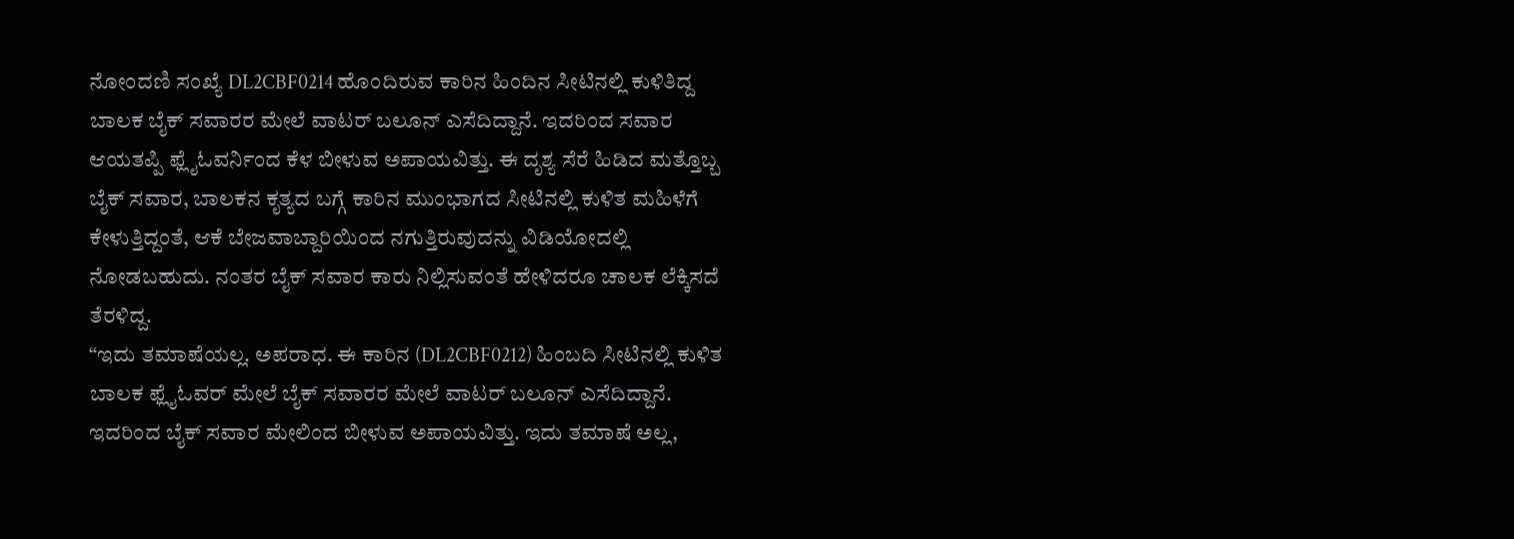ನೋಂದಣಿ ಸಂಖ್ಯೆ DL2CBF0214 ಹೊಂದಿರುವ ಕಾರಿನ ಹಿಂದಿನ ಸೀಟಿನಲ್ಲಿ ಕುಳಿತಿದ್ದ ಬಾಲಕ ಬೈಕ್ ಸವಾರರ ಮೇಲೆ ವಾಟರ್ ಬಲೂನ್ ಎಸೆದಿದ್ದಾನೆ. ಇದರಿಂದ ಸವಾರ ಆಯತಪ್ಪಿ ಫ್ಲೈಓವರ್ನಿಂದ ಕೆಳ ಬೀಳುವ ಅಪಾಯವಿತ್ತು. ಈ ದೃಶ್ಯ ಸೆರೆ ಹಿಡಿದ ಮತ್ತೊಬ್ಬ ಬೈಕ್ ಸವಾರ, ಬಾಲಕನ ಕೃತ್ಯದ ಬಗ್ಗೆ ಕಾರಿನ ಮುಂಭಾಗದ ಸೀಟಿನಲ್ಲಿ ಕುಳಿತ ಮಹಿಳೆಗೆ ಕೇಳುತ್ತಿದ್ದಂತೆ, ಆಕೆ ಬೇಜವಾಬ್ದಾರಿಯಿಂದ ನಗುತ್ತಿರುವುದನ್ನು ವಿಡಿಯೋದಲ್ಲಿ ನೋಡಬಹುದು. ನಂತರ ಬೈಕ್ ಸವಾರ ಕಾರು ನಿಲ್ಲಿಸುವಂತೆ ಹೇಳಿದರೂ ಚಾಲಕ ಲೆಕ್ಕಿಸದೆ ತೆರಳಿದ್ದ.
“ಇದು ತಮಾಷೆಯಲ್ಲ. ಅಪರಾಧ. ಈ ಕಾರಿನ (DL2CBF0212) ಹಿಂಬದಿ ಸೀಟಿನಲ್ಲಿ ಕುಳಿತ ಬಾಲಕ ಫ್ಲೈಓವರ್ ಮೇಲೆ ಬೈಕ್ ಸವಾರರ ಮೇಲೆ ವಾಟರ್ ಬಲೂನ್ ಎಸೆದಿದ್ದಾನೆ. ಇದರಿಂದ ಬೈಕ್ ಸವಾರ ಮೇಲಿಂದ ಬೀಳುವ ಅಪಾಯವಿತ್ತು. ಇದು ತಮಾಷೆ ಅಲ್ಲ,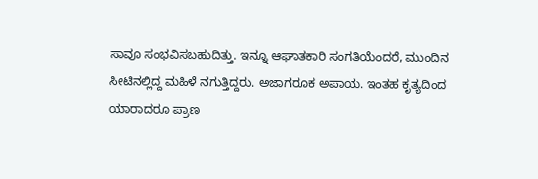ಸಾವೂ ಸಂಭವಿಸಬಹುದಿತ್ತು. ಇನ್ನೂ ಆಘಾತಕಾರಿ ಸಂಗತಿಯೆಂದರೆ, ಮುಂದಿನ ಸೀಟಿನಲ್ಲಿದ್ದ ಮಹಿಳೆ ನಗುತ್ತಿದ್ದರು. ಅಜಾಗರೂಕ ಅಪಾಯ. ಇಂತಹ ಕೃತ್ಯದಿಂದ ಯಾರಾದರೂ ಪ್ರಾಣ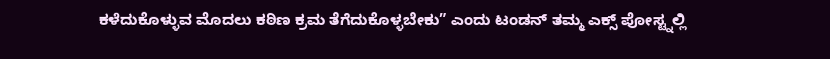ಕಳೆದುಕೊಳ್ಳುವ ಮೊದಲು ಕಠಿಣ ಕ್ರಮ ತೆಗೆದುಕೊಳ್ಳಬೇಕು” ಎಂದು ಟಂಡನ್ ತಮ್ಮ ಎಕ್ಸ್ ಪೋಸ್ಟ್ನಲ್ಲಿ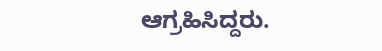ಆಗ್ರಹಿಸಿದ್ದರು.